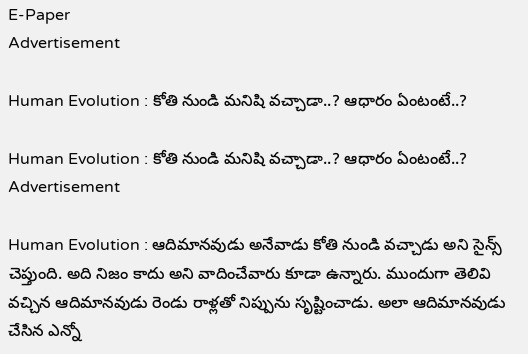E-Paper
Advertisement

Human Evolution : కోతి నుండి మనిషి వచ్చాడా..? ఆధారం ఏంటంటే..?

Human Evolution : కోతి నుండి మనిషి వచ్చాడా..? ఆధారం ఏంటంటే..?
Advertisement

Human Evolution : ఆదిమానవుడు అనేవాడు కోతి నుండి వచ్చాడు అని సైన్స్ చెప్తుంది. అది నిజం కాదు అని వాదించేవారు కూడా ఉన్నారు. ముందుగా తెలివి వచ్చిన ఆదిమానవుడు రెండు రాళ్లతో నిప్పును సృష్టించాడు. అలా ఆదిమానవుడు చేసిన ఎన్నో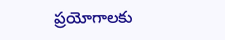ప్రయోగాలకు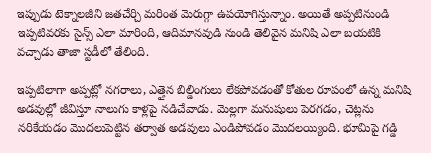ఇప్పుడు టెక్నాలజీని జతచేర్చి మరింత మెరుగ్గా ఉపయోగిస్తున్నాం. అయితే అప్పటినుండి ఇప్పటివరకు సైన్స్ ఎలా మారింది, ఆదిమానవుడి నుండి తెలివైన మనిషి ఎలా బయటికి వచ్చాడు తాజా స్టడీలో తేలింది.

ఇప్పటిలాగా అప్పట్లో నగరాలు, ఎత్తైన బిల్డింగులు లేకపోవడంతో కోతుల రూపంలో ఉన్న మనిషి అడవుల్లో జీవిస్తూ నాలుగు కాళ్లపై నడిచేవాడు. మెల్లగా మనుషులు పెరగడం, చెట్లను నరికేయడం మొదలుపెట్టిన తర్వాత అడవులు ఎండిపోవడం మొదలయ్యింది. భూమిపై గడ్డి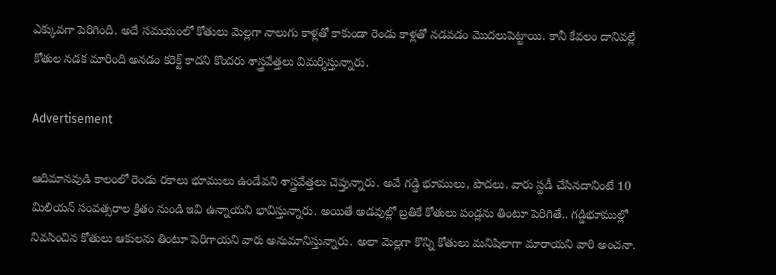ఎక్కువగా పెరిగింది. అదే సమయంలో కోతులు మెల్లగా నాలుగు కాళ్లతో కాకుండా రెండు కాళ్లతో నడవడం మొదలుపెట్టాయి. కానీ కేవలం దానివల్లే కోతుల నడక మారింది అనడం కరెక్ట్ కాదని కొందరు శాస్త్రవేత్తలు విమర్శిస్తున్నారు.

Advertisement

ఆదిమానవుడి కాలంలో రెండు రకాలు భూములు ఉండేవని శాస్త్రవేత్తలు చెప్తున్నారు. అవే గడ్డి భూములు, పొదలు. వారు స్టడీ చేసినదానింటే 10 మిలియన్ సంవత్సరాల క్రితం నుండి ఇవి ఉన్నాయని భావిస్తున్నారు. అయితే అడవుల్లో బ్రతికే కోతులు పండ్లను తింటూ పెరిగితే.. గడ్డిభూముల్లో నివసించిన కోతులు ఆకులను తింటూ పెరిగాయని వారు అనుమానిస్తున్నారు. అలా మెల్లగా కొన్ని కోతులు మనిషిలాగా మారాయని వారి అంచనా.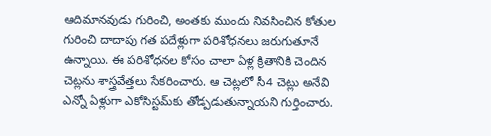ఆదిమానవుడు గురించి, అంతకు ముందు నివసించిన కోతుల గురించి దాదాపు గత పదేళ్లుగా పరిశోధనలు జరుగుతూనే ఉన్నాయి. ఈ పరిశోధనల కోసం చాలా ఏళ్ల క్రితానికి చెందిన చెట్లను శాస్త్రవేత్తలు సేకరించారు. ఆ చెట్లలో సీ4 చెట్లు అనేవి ఎన్నో ఏళ్లుగా ఎకోసిస్టమ్‌కు తోడ్పడుతున్నాయని గుర్తించారు.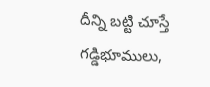దీన్ని బట్టి చూస్తే గడ్డిభూములు,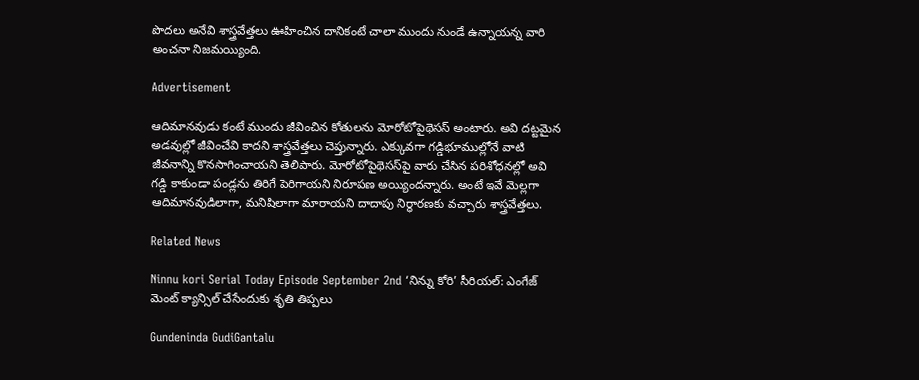పొదలు అనేవి శాస్త్రవేత్తలు ఊహించిన దానికంటే చాలా ముందు నుండే ఉన్నాయన్న వారి అంచనా నిజమయ్యింది.

Advertisement

ఆదిమానవుడు కంటే ముందు జీవించిన కోతులను మోరోటోపైథెసస్ అంటారు. అవి దట్టమైన అడవుల్లో జీవించేవి కాదని శాస్త్రవేత్తలు చెప్తున్నారు. ఎక్కువగా గడ్డిభూముల్లోనే వాటి జీవనాన్ని కొనసాగించాయని తెలిపారు. మోరోటోపైథెసస్‌పై వారు చేసిన పరిశోధనల్లో అవి గడ్డి కాకుండా పండ్లను తిరిగే పెరిగాయని నిరూపణ అయ్యిందన్నారు. అంటే ఇవే మెల్లగా ఆదిమానవుడిలాగా, మనిషిలాగా మారాయని దాదాపు నిర్ధారణకు వచ్చారు శాస్త్రవేత్తలు.

Related News

Ninnu kori Serial Today Episode September 2nd ‘నిన్ను కోరి’ సీరియల్‌: ఎంగేజ్ మెంట్ క్యాన్సిల్ చేసేందుకు శృతి తిప్పలు

Gundeninda GudiGantalu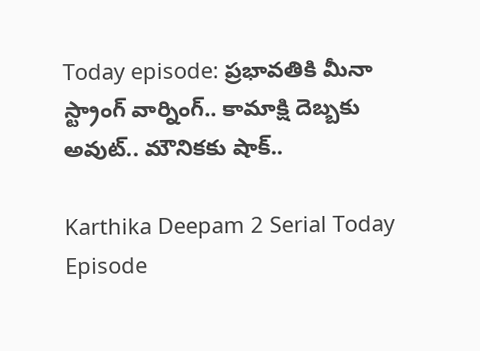Today episode: ప్రభావతికి మీనా స్ట్రాంగ్ వార్నింగ్.. కామాక్షి దెబ్బకు అవుట్.. మౌనికకు షాక్..

Karthika Deepam 2 Serial Today Episode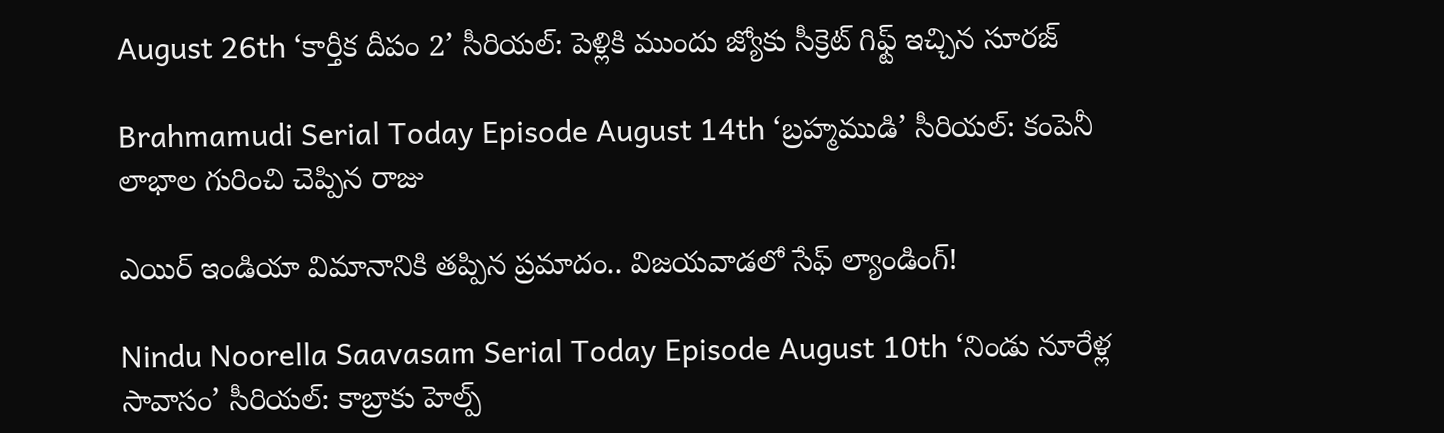August 26th ‘కార్తీక దీపం 2’ సీరియల్‌: పెళ్లికి ముందు జ్యోకు సీక్రెట్ గిఫ్ట్ ఇచ్చిన సూరజ్

Brahmamudi Serial Today Episode August 14th ‘బ్రహ్మముడి’ సీరియల్‌: కంపెనీ లాభాల గురించి చెప్పిన రాజు

ఎయిర్ ఇండియా విమానానికి తప్పిన ప్రమాదం.. విజయవాడలో సేఫ్ ల్యాండింగ్!

Nindu Noorella Saavasam Serial Today Episode August 10th ‘నిండు నూరేళ్ల సావాసం’ సీరియల్‌: కాబ్రాకు హెల్ప్‌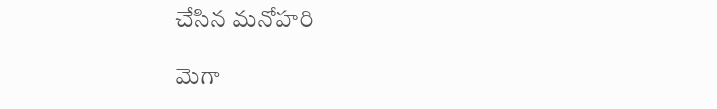చేసిన మనోహరి

మెగా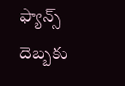ఫ్యాన్స్ దెబ్బకు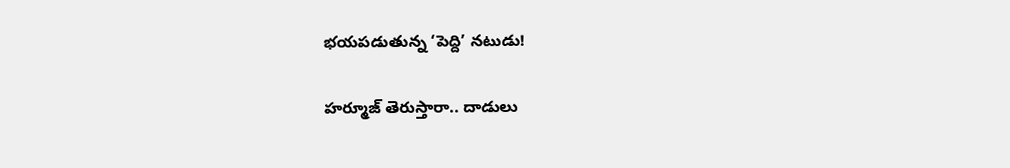భయపడుతున్న ‘పెద్ది’ నటుడు!

హర్మూజ్ తెరుస్తారా.. దాడులు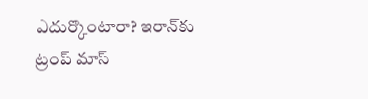ఎదుర్కొంటారా? ఇరాన్‌కు ట్రంప్ మాస్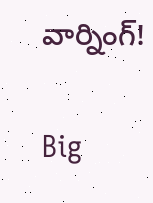వార్నింగ్!

Big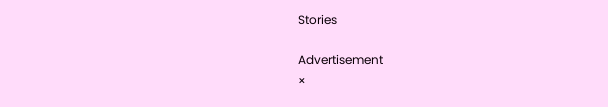Stories

Advertisement
×